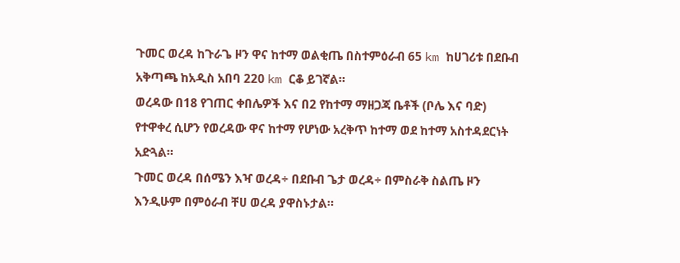ጉመር ወረዳ ከጉራጌ ዞን ዋና ከተማ ወልቂጤ በስተምዕራብ 65 km ከሀገሪቱ በደቡብ አቅጣጫ ከአዲስ አበባ 220 km ርቆ ይገኛል።
ወረዳው በ18 የገጠር ቀበሌዎች እና በ2 የከተማ ማዘጋጃ ቤቶች (ቦሌ እና ባድ) የተዋቀረ ሲሆን የወረዳው ዋና ከተማ የሆነው አረቅጥ ከተማ ወደ ከተማ አስተዳደርነት አድጓል።
ጉመር ወረዳ በሰሜን እዣ ወረዳ÷ በደቡብ ጌታ ወረዳ÷ በምስራቅ ስልጤ ዞን እንዲሁም በምዕራብ ቸሀ ወረዳ ያዋስኑታል።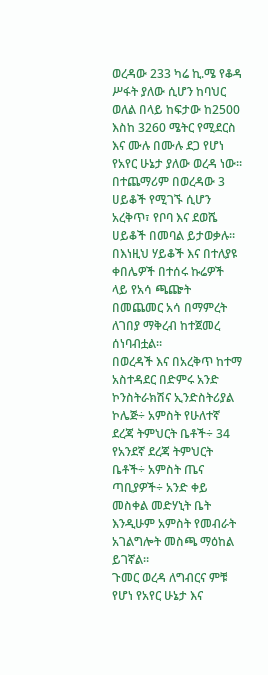ወረዳው 233 ካሬ ኪ.ሜ የቆዳ ሥፋት ያለው ሲሆን ከባህር ወለል በላይ ከፍታው ከ2500 እስከ 3260 ሜትር የሚደርስ እና ሙሉ በሙሉ ደጋ የሆነ የአየር ሁኔታ ያለው ወረዳ ነው።
በተጨማሪም በወረዳው 3 ሀይቆች የሚገኙ ሲሆን አረቅጥ፣ የቦባ እና ደወሼ ሀይቆች በመባል ይታወቃሉ። በእነዚህ ሃይቆች እና በተለያዩ ቀበሌዎች በተሰሩ ኩሬዎች ላይ የአሳ ጫጬት በመጨመር አሳ በማምረት ለገበያ ማቅረብ ከተጀመረ ሰነባብቷል።
በወረዳች እና በአረቅጥ ከተማ አስተዳደር በድምሩ አንድ ኮንስትራክሽና ኢንድስትሪያል ኮሌጅ÷ አምስት የሁለተኛ ደረጃ ትምህርት ቤቶች÷ 34 የአንደኛ ደረጃ ትምህርት ቤቶች÷ አምስት ጤና ጣቢያዎች÷ አንድ ቀይ መስቀል መድሃኒት ቤት እንዲሁም አምስት የመብራት አገልግሎት መስጫ ማዕከል ይገኛል።
ጉመር ወረዳ ለግብርና ምቹ የሆነ የአየር ሁኔታ እና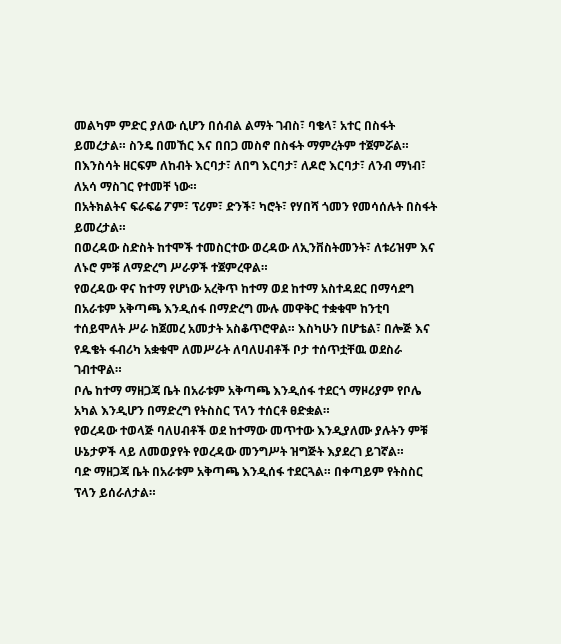መልካም ምድር ያለው ሲሆን በሰብል ልማት ገብስ፣ ባቄላ፣ አተር በስፋት ይመረታል። ስንዴ በመኸር እና በበጋ መስኖ በስፋት ማምረትም ተጀምሯል።
በእንስሳት ዘርፍም ለከብት እርባታ፣ ለበግ እርባታ፣ ለዶሮ እርባታ፣ ለንብ ማነብ፣ ለአሳ ማስገር የተመቸ ነው።
በአትክልትና ፍራፍሬ ፖም፣ ፕሪም፣ ድንች፣ ካሮት፣ የሃበሻ ጎመን የመሳሰሉት በስፋት ይመረታል።
በወረዳው ስድስት ከተሞች ተመስርተው ወረዳው ለኢንቨስትመንት፣ ለቱሪዝም እና ለኑሮ ምቹ ለማድረግ ሥራዎች ተጀምረዋል።
የወረዳው ዋና ከተማ የሆነው አረቅጥ ከተማ ወደ ከተማ አስተዳደር በማሳደግ በአራቱም አቅጣጫ እንዲሰፋ በማድረግ ሙሉ መዋቅር ተቋቁሞ ከንቲባ ተሰይሞለት ሥራ ከጀመረ አመታት አስቆጥሮዋል። እስካሁን በሆቴል፣ በሎጅ እና የዱቄት ፋብሪካ አቋቁሞ ለመሥራት ለባለሀብቶች ቦታ ተሰጥቷቸዉ ወደስራ ገብተዋል።
ቦሌ ከተማ ማዘጋጃ ቤት በአራቱም አቅጣጫ እንዲሰፋ ተደርጎ ማዞሪያም የቦሌ አካል እንዲሆን በማድረግ የትስስር ፕላን ተሰርቶ ፀድቋል።
የወረዳው ተወላጅ ባለሀብቶች ወደ ከተማው መጥተው እንዲያለሙ ያሉትን ምቹ ሁኔታዎች ላይ ለመወያየት የወረዳው መንግሥት ዝግጅት እያደረገ ይገኛል።
ባድ ማዘጋጃ ቤት በአራቱም አቅጣጫ እንዲሰፋ ተደርጓል። በቀጣይም የትስስር ፕላን ይሰራለታል።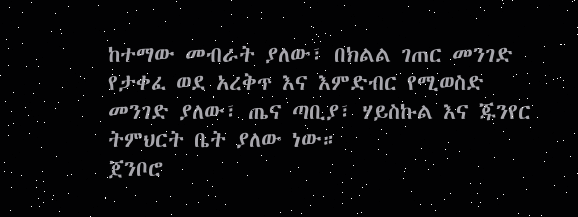ከተማው መብራት ያለው፣ በክልል ገጠር መንገድ የታቀፈ ወደ አረቅጥ እና እምድብር የሚወስድ መንገድ ያለው፣ ጤና ጣቢያ፣ ሃይስኩል እና ጁንየር ትምህርት ቤት ያለው ነው።
ጀንቦሮ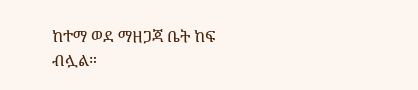ከተማ ወደ ማዘጋጃ ቤት ከፍ ብሏል።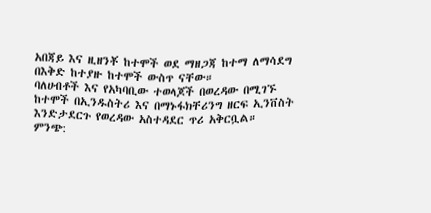አበጃይ እና ዚዘንቾ ከተሞች ወደ ማዘጋጃ ከተማ ለማሳደግ በእቅድ ከተያዙ ከተሞች ውስጥ ናቸው።
ባለሀብቶች እና የአካባቢው ተወላጆች በወረዳው በሚገኙ ከተሞች በኢንዱስትሪ እና በማኑፋክቸሪንግ ዘርፍ ኢንቨስት እንድታደርጉ የወረዳው አስተዳደር ጥሪ አቅርቧል።
ምንጭ: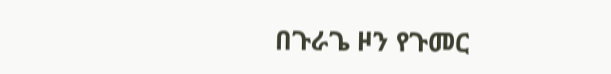በጉራጌ ዞን የጉመር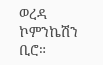ወረዳ ኮምንኬሽን ቢሮ።